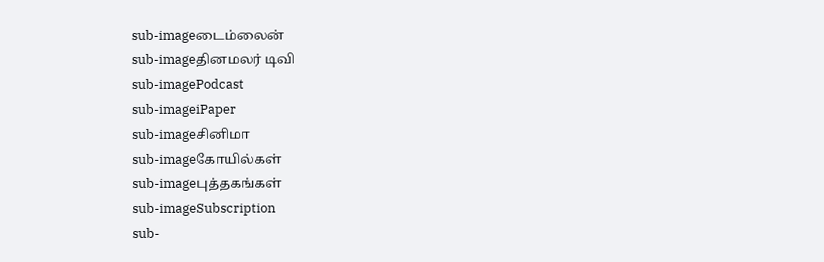sub-imageடைம்லைன்
sub-imageதினமலர் டிவி
sub-imagePodcast
sub-imageiPaper
sub-imageசினிமா
sub-imageகோயில்கள்
sub-imageபுத்தகங்கள்
sub-imageSubscription
sub-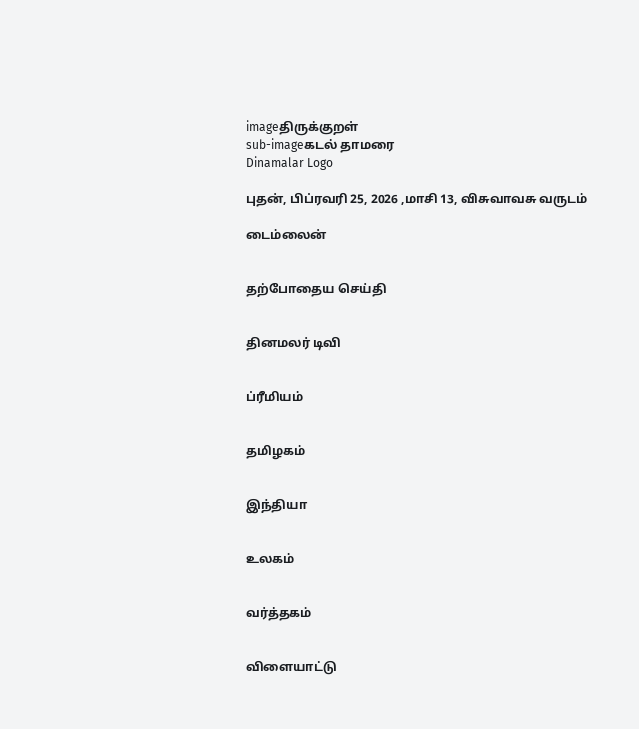imageதிருக்குறள்
sub-imageகடல் தாமரை
Dinamalar Logo

புதன், பிப்ரவரி 25, 2026 ,மாசி 13, விசுவாவசு வருடம்

டைம்லைன்


தற்போதைய செய்தி


தினமலர் டிவி


ப்ரீமியம்


தமிழகம்


இந்தியா


உலகம்


வர்த்தகம்


விளையாட்டு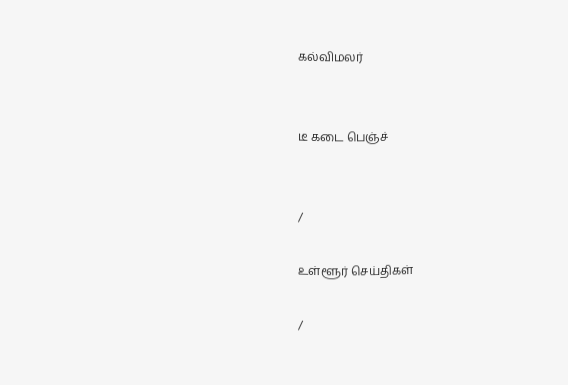கல்விமலர்


டீ கடை பெஞ்ச்


/

உள்ளூர் செய்திகள்

/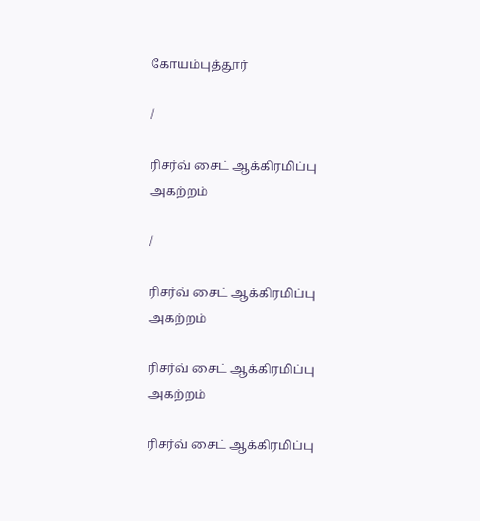கோயம்புத்தூர்

/

ரிசர்வ் சைட் ஆக்கிரமிப்பு அகற்றம்

/

ரிசர்வ் சைட் ஆக்கிரமிப்பு அகற்றம்

ரிசர்வ் சைட் ஆக்கிரமிப்பு அகற்றம்

ரிசர்வ் சைட் ஆக்கிரமிப்பு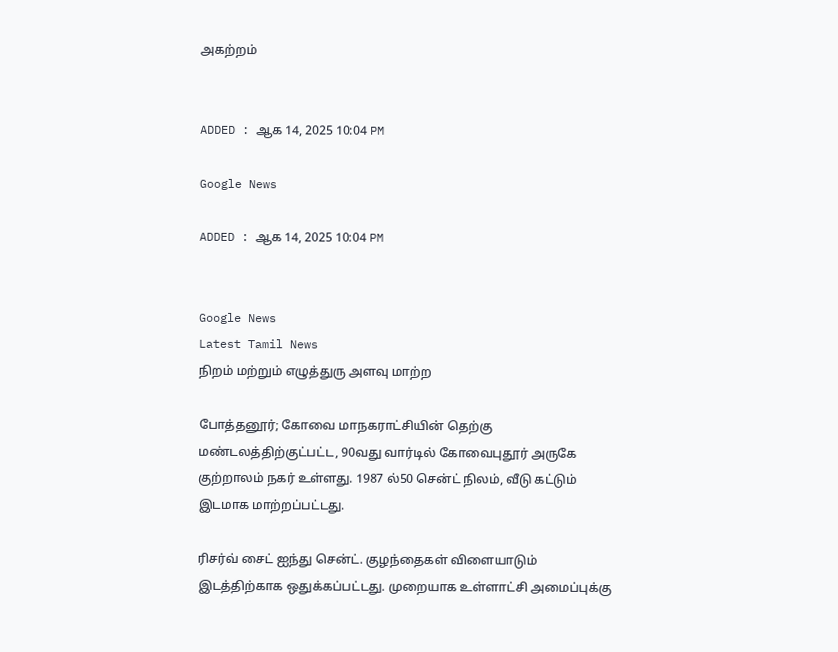அகற்றம்


ADDED : ஆக 14, 2025 10:04 PM

Google News

ADDED : ஆக 14, 2025 10:04 PM


Google News
Latest Tamil News
நிறம் மற்றும் எழுத்துரு அளவு மாற்ற

போத்தனூர்; கோவை மாநகராட்சியின் தெற்கு மண்டலத்திற்குட்பட்ட, 90வது வார்டில் கோவைபுதூர் அருகே குற்றாலம் நகர் உள்ளது. 1987 ல்50 சென்ட் நிலம், வீடு கட்டும் இடமாக மாற்றப்பட்டது.

ரிசர்வ் சைட் ஐந்து சென்ட். குழந்தைகள் விளையாடும் இடத்திற்காக ஒதுக்கப்பட்டது. முறையாக உள்ளாட்சி அமைப்புக்கு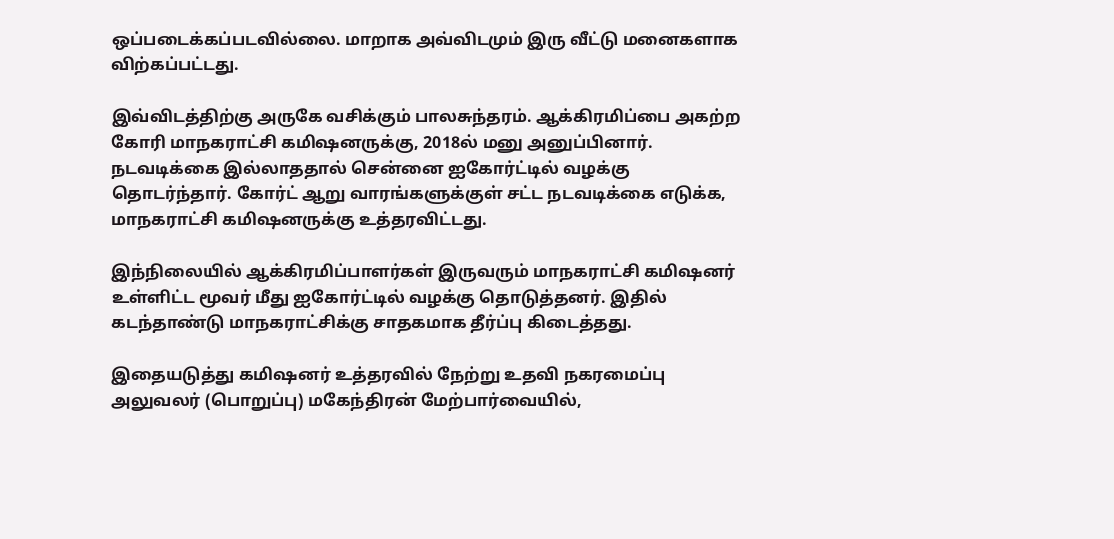ஒப்படைக்கப்படவில்லை. மாறாக அவ்விடமும் இரு வீட்டு மனைகளாக விற்கப்பட்டது.

இவ்விடத்திற்கு அருகே வசிக்கும் பாலசுந்தரம். ஆக்கிரமிப்பை அகற்ற கோரி மாநகராட்சி கமிஷனருக்கு, 2018ல் மனு அனுப்பினார். நடவடிக்கை இல்லாததால் சென்னை ஐகோர்ட்டில் வழக்கு தொடர்ந்தார். கோர்ட் ஆறு வாரங்களுக்குள் சட்ட நடவடிக்கை எடுக்க, மாநகராட்சி கமிஷனருக்கு உத்தரவிட்டது.

இந்நிலையில் ஆக்கிரமிப்பாளர்கள் இருவரும் மாநகராட்சி கமிஷனர் உள்ளிட்ட மூவர் மீது ஐகோர்ட்டில் வழக்கு தொடுத்தனர். இதில் கடந்தாண்டு மாநகராட்சிக்கு சாதகமாக தீர்ப்பு கிடைத்தது.

இதையடுத்து கமிஷனர் உத்தரவில் நேற்று உதவி நகரமைப்பு அலுவலர் (பொறுப்பு) மகேந்திரன் மேற்பார்வையில்,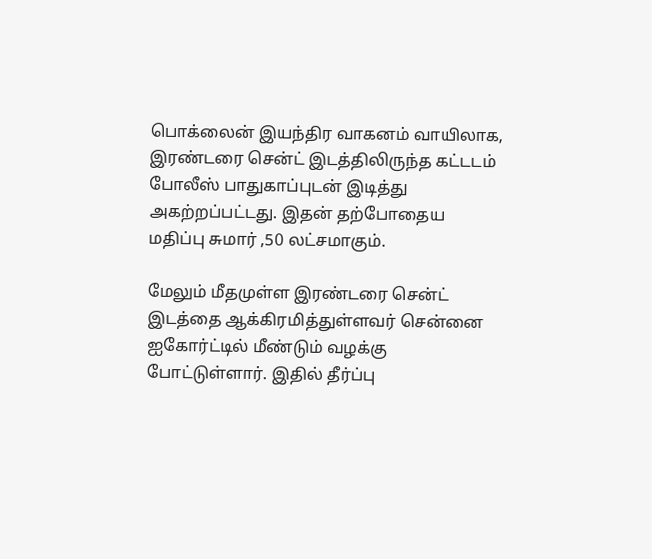பொக்லைன் இயந்திர வாகனம் வாயிலாக, இரண்டரை சென்ட் இடத்திலிருந்த கட்டடம் போலீஸ் பாதுகாப்புடன் இடித்து அகற்றப்பட்டது. இதன் தற்போதைய மதிப்பு சுமார் ,50 லட்சமாகும்.

மேலும் மீதமுள்ள இரண்டரை சென்ட் இடத்தை ஆக்கிரமித்துள்ளவர் சென்னை ஐகோர்ட்டில் மீண்டும் வழக்கு போட்டுள்ளார். இதில் தீர்ப்பு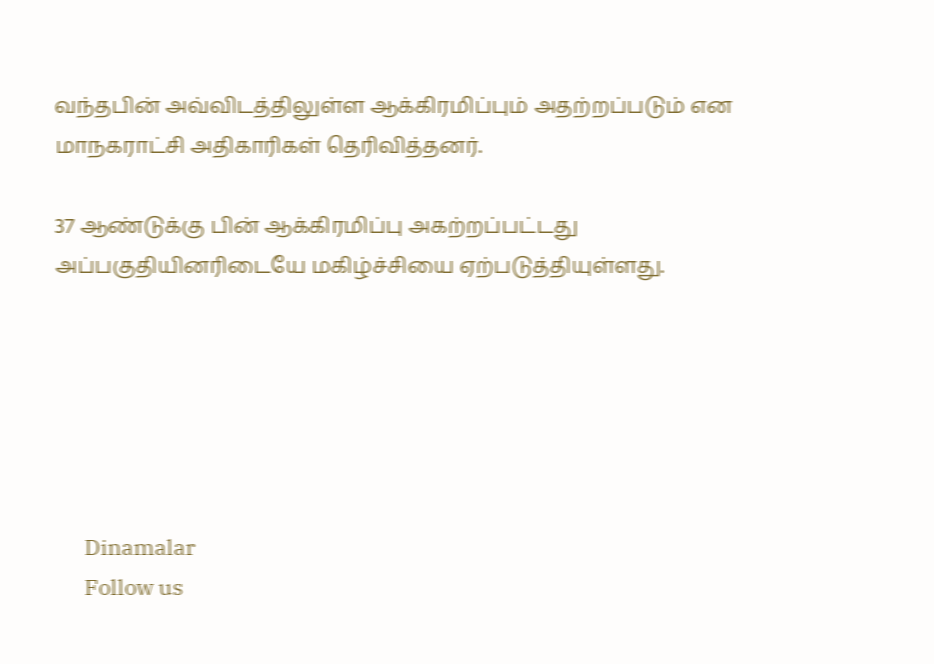வந்தபின் அவ்விடத்திலுள்ள ஆக்கிரமிப்பும் அதற்றப்படும் என மாநகராட்சி அதிகாரிகள் தெரிவித்தனர்.

37 ஆண்டுக்கு பின் ஆக்கிரமிப்பு அகற்றப்பட்டது அப்பகுதியினரிடையே மகிழ்ச்சியை ஏற்படுத்தியுள்ளது.






      Dinamalar
      Follow us